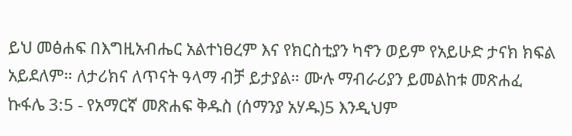ይህ መፅሐፍ በእግዚአብሔር አልተነፀረም እና የክርስቲያን ካኖን ወይም የአይሁድ ታናክ ክፍል አይደለም። ለታሪክና ለጥናት ዓላማ ብቻ ይታያል። ሙሉ ማብራሪያን ይመልከቱ መጽሐፈ ኩፋሌ 3:5 - የአማርኛ መጽሐፍ ቅዱስ (ሰማንያ አሃዱ)5 እንዲህም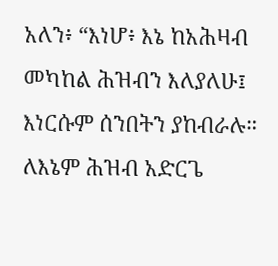አለን፥ “እነሆ፥ እኔ ከአሕዛብ መካከል ሕዝብን እለያለሁ፤ እነርሱም ሰንበትን ያከብራሉ። ለእኔም ሕዝብ አድርጌ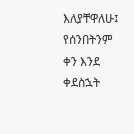እለያቸዋለሁ፤ የሰንበትንም ቀን እንደ ቀደስኋት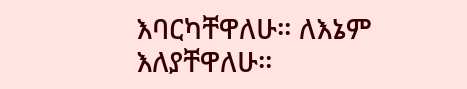እባርካቸዋለሁ። ለእኔም እለያቸዋለሁ።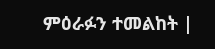ምዕራፉን ተመልከት |